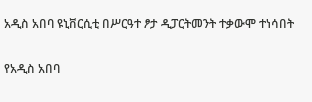አዲስ አበባ ዩኒቨርሲቲ በሥርዓተ ፆታ ዲፓርትመንት ተቃውሞ ተነሳበት

የአዲስ አበባ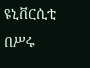ዩኒቨርሲቲ በሥሩ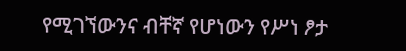የሚገኘውንና ብቸኛ የሆነውን የሥነ ፆታ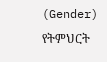(Gender) የትምህርት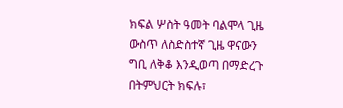ክፍል ሦስት ዓመት ባልሞላ ጊዜ ውስጥ ለስድስተኛ ጊዜ ዋናውን ግቢ ለቅቆ እንዲወጣ በማድረጉ በትምህርት ክፍሉ፣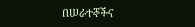በሠራተኞችና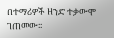በተማሪዎች ዘንድ ተቃውሞ ገጠመው፡፡